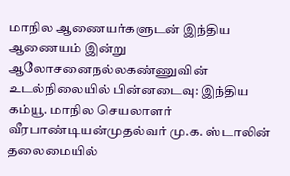மாநில ஆணையர்களுடன் இந்திய ஆணையம் இன்று ஆலோசனைநல்லகண்ணுவின் உடல்நிலையில் பின்னடைவு: இந்திய கம்யூ. மாநில செயலாளர் வீரபாண்டியன்முதல்வர் மு.க. ஸ்டாலின் தலைமையில்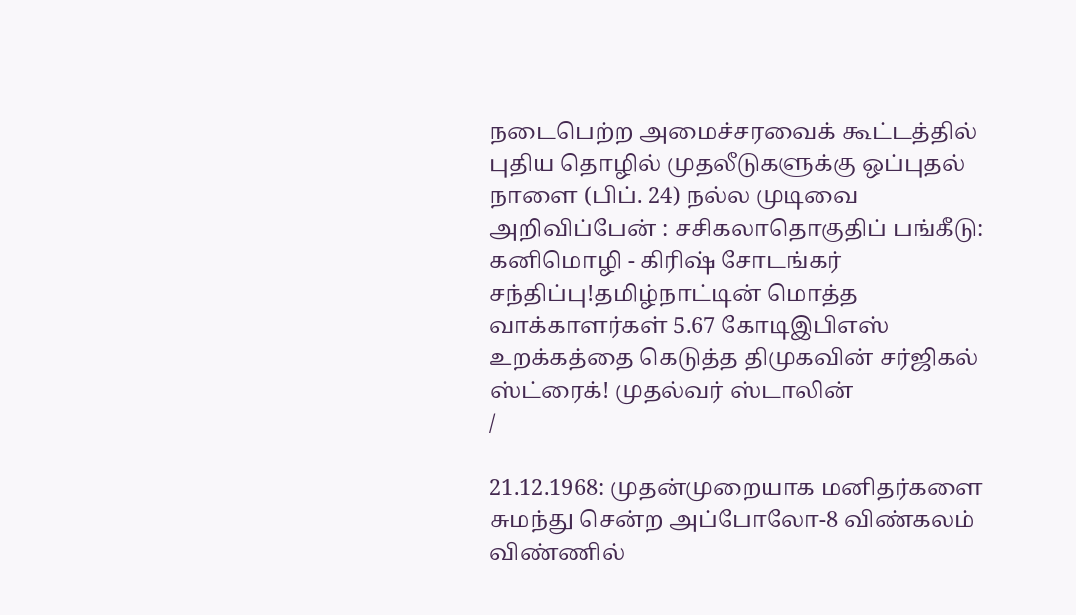நடைபெற்ற அமைச்சரவைக் கூட்டத்தில் புதிய தொழில் முதலீடுகளுக்கு ஒப்புதல் நாளை (பிப். 24) நல்ல முடிவை அறிவிப்பேன் : சசிகலாதொகுதிப் பங்கீடு: கனிமொழி - கிரிஷ் சோடங்கர் சந்திப்பு!தமிழ்நாட்டின் மொத்த வாக்காளர்கள் 5.67 கோடிஇபிஎஸ் உறக்கத்தை கெடுத்த திமுகவின் சர்ஜிகல் ஸ்ட்ரைக்! முதல்வர் ஸ்டாலின்
/

21.12.1968: முதன்முறையாக மனிதர்களை சுமந்து சென்ற அப்போலோ-8 விண்கலம் விண்ணில்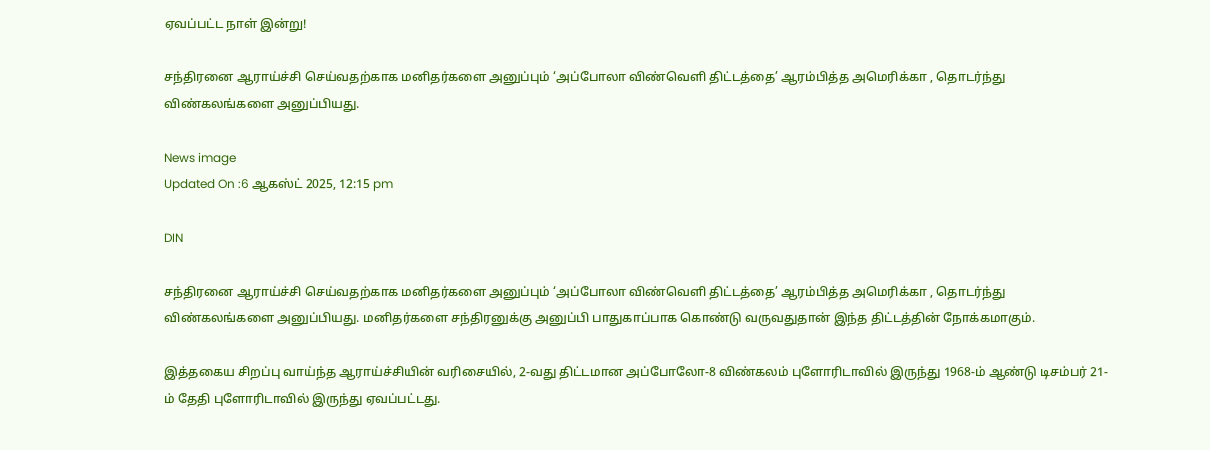ஏவப்பட்ட நாள் இன்று!

சந்திரனை ஆராய்ச்சி செய்வதற்காக மனிதர்களை அனுப்பும் ‘அப்போலா விண்வெளி திட்டத்தை’ ஆரம்பித்த அமெரிக்கா , தொடர்ந்து விண்கலங்களை அனுப்பியது.

News image
Updated On :6 ஆகஸ்ட் 2025, 12:15 pm

DIN

சந்திரனை ஆராய்ச்சி செய்வதற்காக மனிதர்களை அனுப்பும் ‘அப்போலா விண்வெளி திட்டத்தை’ ஆரம்பித்த அமெரிக்கா , தொடர்ந்து விண்கலங்களை அனுப்பியது. மனிதர்களை சந்திரனுக்கு அனுப்பி பாதுகாப்பாக கொண்டு வருவதுதான் இந்த திட்டத்தின் நோக்கமாகும்.

இத்தகைய சிறப்பு வாய்ந்த ஆராய்ச்சியின் வரிசையில், 2-வது திட்டமான அப்போலோ-8 விண்கலம் புளோரிடாவில் இருந்து 1968-ம் ஆண்டு டிசம்பர் 21-ம் தேதி புளோரிடாவில் இருந்து ஏவப்பட்டது.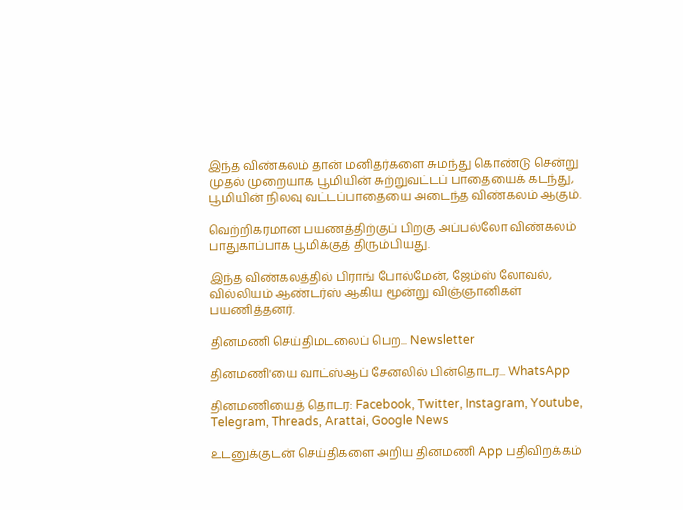இந்த விண்கலம் தான் மனிதர்களை சுமந்து கொண்டு சென்று முதல் முறையாக பூமியின் சுற்றுவட்டப் பாதையைக் கடந்து, பூமியின் நிலவு வட்டப்பாதையை அடைந்த விண்கலம் ஆகும்.

வெற்றிகரமான பயணத்திற்குப் பிறகு அப்பல்லோ விண்கலம் பாதுகாப்பாக பூமிக்குத் திரும்பியது.

இந்த விண்கலத்தில் பிராங் போல்மேன், ஜேம்ஸ் லோவல், வில்லியம் ஆண்டர்ஸ் ஆகிய மூன்று விஞ்ஞானிகள் பயணித்தனர்.

தினமணி செய்திமடலைப் பெற... Newsletter

தினமணி'யை வாட்ஸ்ஆப் சேனலில் பின்தொடர... WhatsApp

தினமணியைத் தொடர: Facebook, Twitter, Instagram, Youtube, Telegram, Threads, Arattai, Google News

உடனுக்குடன் செய்திகளை அறிய தினமணி App பதிவிறக்கம்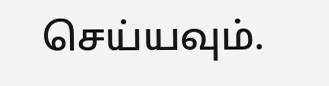செய்யவும்.